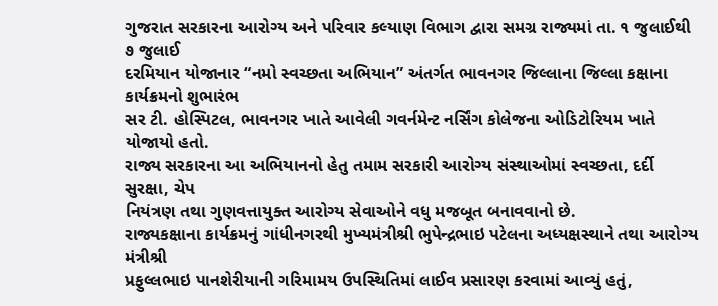ગુજરાત સરકારના આરોગ્ય અને પરિવાર કલ્યાણ વિભાગ દ્વારા સમગ્ર રાજ્યમાં તા. ૧ જુલાઈથી ૭ જુલાઈ
દરમિયાન યોજાનાર “નમો સ્વચ્છતા અભિયાન” અંતર્ગત ભાવનગર જિલ્લાના જિલ્લા કક્ષાના કાર્યક્રમનો શુભારંભ
સર ટી. હોસ્પિટલ, ભાવનગર ખાતે આવેલી ગવર્નમેન્ટ નર્સિંગ કોલેજના ઓડિટોરિયમ ખાતે યોજાયો હતો.
રાજ્ય સરકારના આ અભિયાનનો હેતુ તમામ સરકારી આરોગ્ય સંસ્થાઓમાં સ્વચ્છતા, દર્દી સુરક્ષા, ચેપ
નિયંત્રણ તથા ગુણવત્તાયુક્ત આરોગ્ય સેવાઓને વધુ મજબૂત બનાવવાનો છે.
રાજ્યકક્ષાના કાર્યક્રમનું ગાંધીનગરથી મુખ્યમંત્રીશ્રી ભુપેન્દ્રભાઇ પટેલના અધ્યક્ષસ્થાને તથા આરોગ્ય મંત્રીશ્રી
પ્રફુલ્લભાઇ પાનશેરીયાની ગરિમામય ઉપસ્થિતિમાં લાઈવ પ્રસારણ કરવામાં આવ્યું હતું,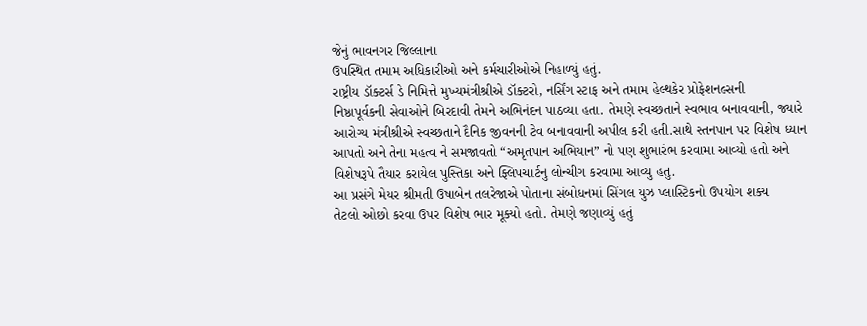જેનું ભાવનગર જિલ્લાના
ઉપસ્થિત તમામ અધિકારીઓ અને કર્મચારીઓએ નિહાળ્યું હતું.
રાષ્ટ્રીય ડૉક્ટર્સ ડે નિમિત્તે મુખ્યમંત્રીશ્રીએ ડૉક્ટરો, નર્સિંગ સ્ટાફ અને તમામ હેલ્થકેર પ્રોફેશનલ્સની
નિષ્ઠાપૂર્વકની સેવાઓને બિરદાવી તેમને અભિનંદન પાઠવ્યા હતા. તેમણે સ્વચ્છતાને સ્વભાવ બનાવવાની, જ્યારે
આરોગ્ય મંત્રીશ્રીએ સ્વચ્છતાને દૈનિક જીવનની ટેવ બનાવવાની અપીલ કરી હતી.સાથે સ્તનપાન પર વિશેષ ધ્યાન
આપતો અને તેના મહત્વ ને સમજાવતો “અમૃતપાન અભિયાન” નો પણ શુભારંભ કરવામા આવ્યો હતો અને
વિશેષરૂપે તૈયાર કરાયેલ પુસ્તિકા અને ફ્લિપચાર્ટનુ લોન્ચીગ કરવામા આવ્યુ હતુ.
આ પ્રસંગે મેયર શ્રીમતી ઉષાબેન તલરેજાએ પોતાના સંબોધનમાં સિંગલ યુઝ પ્લાસ્ટિકનો ઉપયોગ શક્ય
તેટલો ઓછો કરવા ઉપર વિશેષ ભાર મૂક્યો હતો. તેમણે જણાવ્યું હતું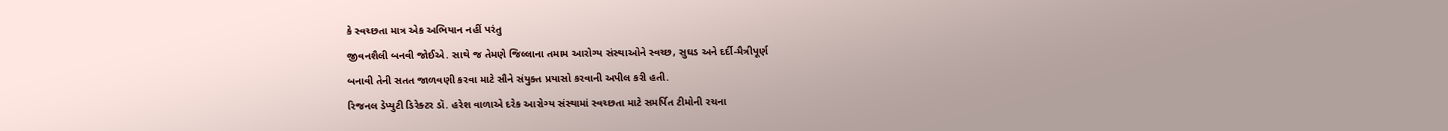કે સ્વચ્છતા માત્ર એક અભિયાન નહીં પરંતુ
જીવનશૈલી બનવી જોઈએ. સાથે જ તેમણે જિલ્લાના તમામ આરોગ્ય સંસ્થાઓને સ્વચ્છ, સુઘડ અને દર્દી-મૈત્રીપૂર્ણ
બનાવી તેની સતત જાળવણી કરવા માટે સૌને સંયુક્ત પ્રયાસો કરવાની અપીલ કરી હતી.
રિજનલ ડેપ્યુટી ડિરેક્ટર ડૉ. હરેશ વાળાએ દરેક આરોગ્ય સંસ્થામાં સ્વચ્છતા માટે સમર્પિત ટીમોની રચના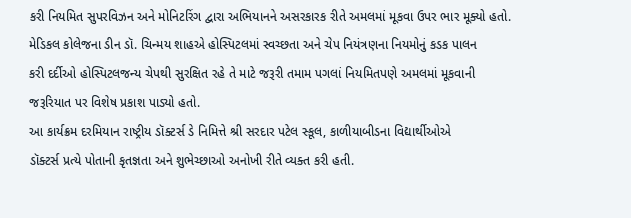કરી નિયમિત સુપરવિઝન અને મોનિટરિંગ દ્વારા અભિયાનને અસરકારક રીતે અમલમાં મૂકવા ઉપર ભાર મૂક્યો હતો.
મેડિકલ કોલેજના ડીન ડૉ. ચિન્મય શાહએ હોસ્પિટલમાં સ્વચ્છતા અને ચેપ નિયંત્રણના નિયમોનું કડક પાલન
કરી દર્દીઓ હોસ્પિટલજન્ય ચેપથી સુરક્ષિત રહે તે માટે જરૂરી તમામ પગલાં નિયમિતપણે અમલમાં મૂકવાની
જરૂરિયાત પર વિશેષ પ્રકાશ પાડ્યો હતો.
આ કાર્યક્રમ દરમિયાન રાષ્ટ્રીય ડૉક્ટર્સ ડે નિમિત્તે શ્રી સરદાર પટેલ સ્કૂલ, કાળીયાબીડના વિદ્યાર્થીઓએ
ડૉક્ટર્સ પ્રત્યે પોતાની કૃતજ્ઞતા અને શુભેચ્છાઓ અનોખી રીતે વ્યક્ત કરી હતી.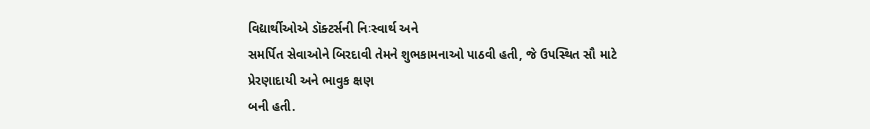વિદ્યાર્થીઓએ ડૉક્ટર્સની નિઃસ્વાર્થ અને
સમર્પિત સેવાઓને બિરદાવી તેમને શુભકામનાઓ પાઠવી હતી, જે ઉપસ્થિત સૌ માટે પ્રેરણાદાયી અને ભાવુક ક્ષણ
બની હતી.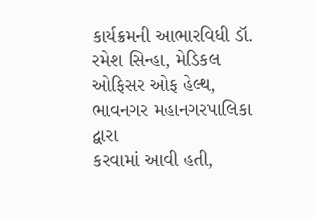કાર્યક્રમની આભારવિધી ડૉ. રમેશ સિન્હા, મેડિકલ ઓફિસર ઓફ હેલ્થ, ભાવનગર મહાનગરપાલિકા દ્વારા
કરવામાં આવી હતી,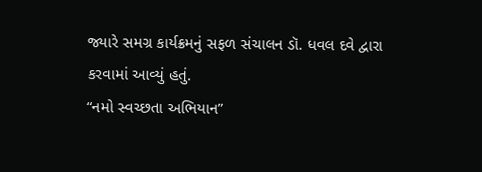જ્યારે સમગ્ર કાર્યક્રમનું સફળ સંચાલન ડૉ. ધવલ દવે દ્વારા કરવામાં આવ્યું હતું.
“નમો સ્વચ્છતા અભિયાન”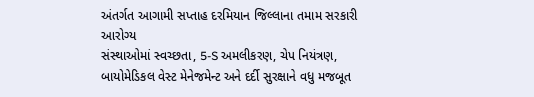અંતર્ગત આગામી સપ્તાહ દરમિયાન જિલ્લાના તમામ સરકારી આરોગ્ય
સંસ્થાઓમાં સ્વચ્છતા, 5-S અમલીકરણ, ચેપ નિયંત્રણ, બાયોમેડિકલ વેસ્ટ મેનેજમેન્ટ અને દર્દી સુરક્ષાને વધુ મજબૂત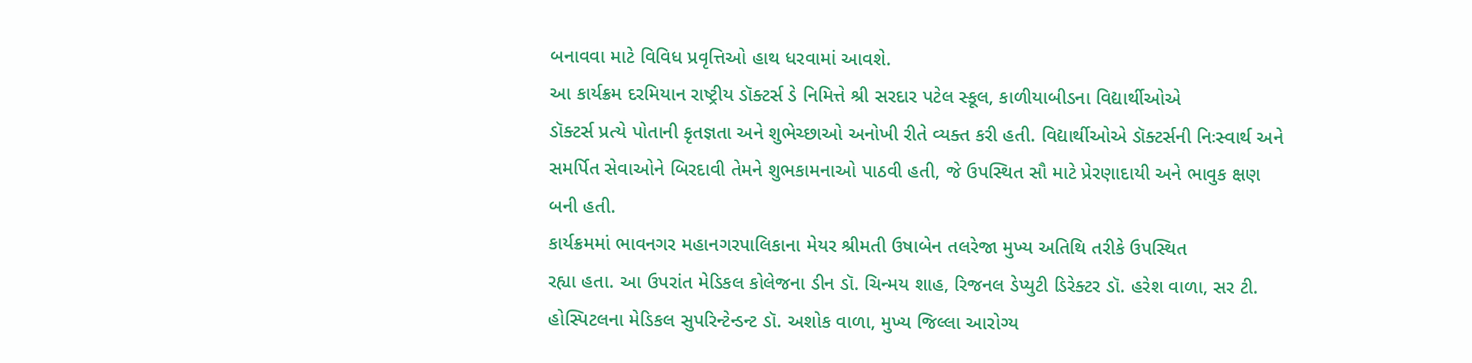બનાવવા માટે વિવિધ પ્રવૃત્તિઓ હાથ ધરવામાં આવશે.
આ કાર્યક્રમ દરમિયાન રાષ્ટ્રીય ડૉક્ટર્સ ડે નિમિત્તે શ્રી સરદાર પટેલ સ્કૂલ, કાળીયાબીડના વિદ્યાર્થીઓએ
ડૉક્ટર્સ પ્રત્યે પોતાની કૃતજ્ઞતા અને શુભેચ્છાઓ અનોખી રીતે વ્યક્ત કરી હતી. વિદ્યાર્થીઓએ ડૉક્ટર્સની નિઃસ્વાર્થ અને
સમર્પિત સેવાઓને બિરદાવી તેમને શુભકામનાઓ પાઠવી હતી, જે ઉપસ્થિત સૌ માટે પ્રેરણાદાયી અને ભાવુક ક્ષણ
બની હતી.
કાર્યક્રમમાં ભાવનગર મહાનગરપાલિકાના મેયર શ્રીમતી ઉષાબેન તલરેજા મુખ્ય અતિથિ તરીકે ઉપસ્થિત
રહ્યા હતા. આ ઉપરાંત મેડિકલ કોલેજના ડીન ડૉ. ચિન્મય શાહ, રિજનલ ડેપ્યુટી ડિરેક્ટર ડૉ. હરેશ વાળા, સર ટી.
હોસ્પિટલના મેડિકલ સુપરિન્ટેન્ડન્ટ ડૉ. અશોક વાળા, મુખ્ય જિલ્લા આરોગ્ય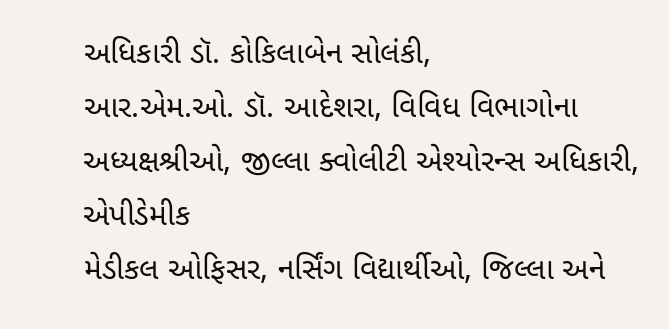અધિકારી ડૉ. કોકિલાબેન સોલંકી,
આર.એમ.ઓ. ડૉ. આદેશરા, વિવિધ વિભાગોના અધ્યક્ષશ્રીઓ, જીલ્લા ક્વોલીટી એશ્યોરન્સ અધિકારી, એપીડેમીક
મેડીકલ ઓફિસર, નર્સિંગ વિદ્યાર્થીઓ, જિલ્લા અને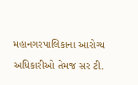મહાનગરપાલિકાના આરોગ્ય અધિકારીઓ તેમજ સર ટી.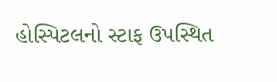હોસ્પિટલનો સ્ટાફ ઉપસ્થિત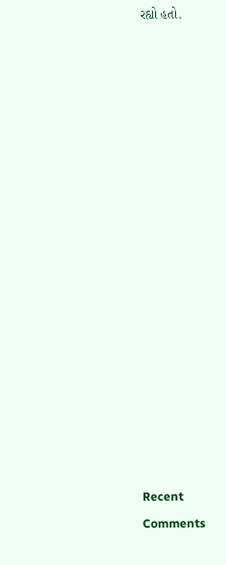રહ્યો હતો.

















Recent Comments